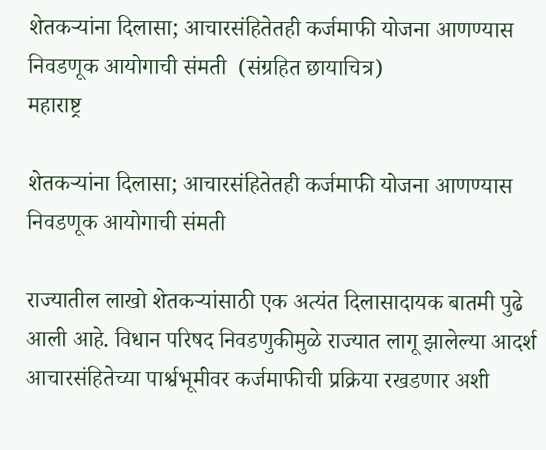शेतकऱ्यांना दिलासा; आचारसंहितेतही कर्जमाफी योजना आणण्यास निवडणूक आयोगाची संमती  (संग्रहित छायाचित्र)
महाराष्ट्र

शेतकऱ्यांना दिलासा; आचारसंहितेतही कर्जमाफी योजना आणण्यास निवडणूक आयोगाची संमती

राज्यातील लाखो शेतकऱ्यांसाठी एक अत्यंत दिलासादायक बातमी पुढे आली आहे. विधान परिषद निवडणुकीमुळे राज्यात लागू झालेल्या आदर्श आचारसंहितेच्या पार्श्वभूमीवर कर्जमाफीची प्रक्रिया रखडणार अशी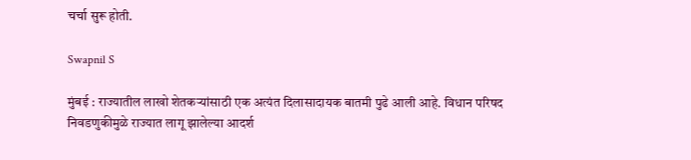चर्चा सुरू होती.

Swapnil S

मुंबई : राज्यातील लाखो शेतकऱ्यांसाठी एक अत्यंत दिलासादायक बातमी पुढे आली आहे. विधान परिषद निवडणुकीमुळे राज्यात लागू झालेल्या आदर्श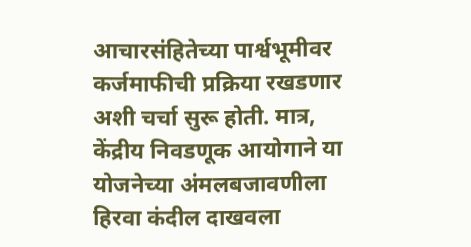आचारसंहितेच्या पार्श्वभूमीवर कर्जमाफीची प्रक्रिया रखडणार अशी चर्चा सुरू होती. मात्र, केंद्रीय निवडणूक आयोगाने या योजनेच्या अंमलबजावणीला हिरवा कंदील दाखवला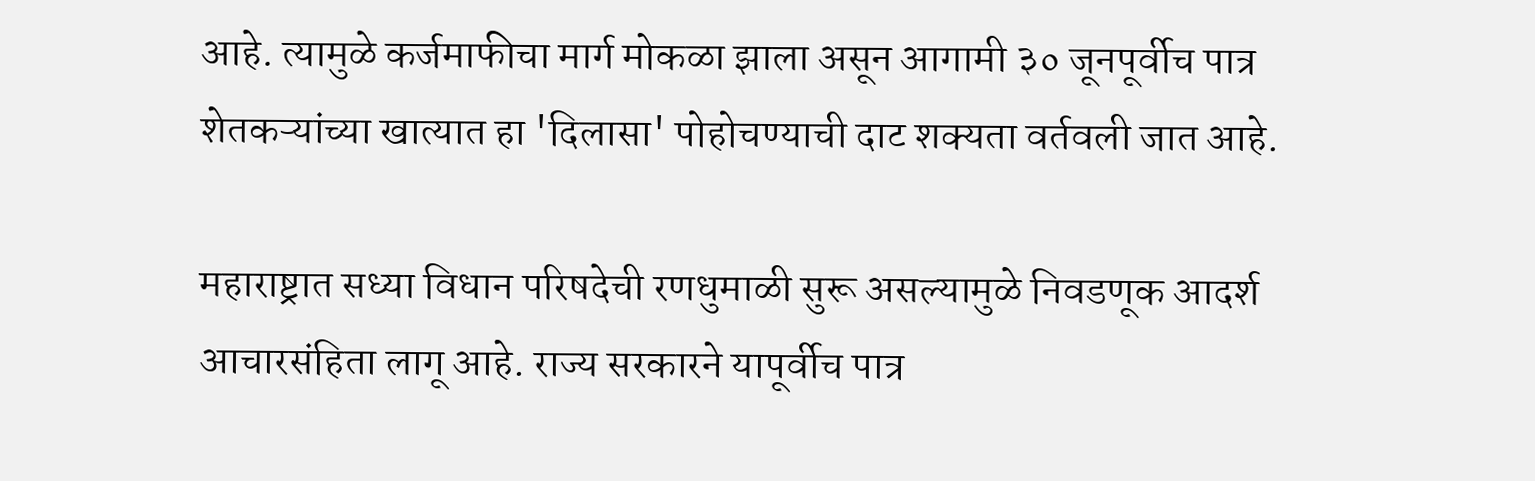आहे. त्यामुळे कर्जमाफीचा मार्ग मोकळा झाला असून आगामी ३० जूनपूर्वीच पात्र शेतकऱ्यांच्या खात्यात हा 'दिलासा' पोहोचण्याची दाट शक्यता वर्तवली जात आहे.

महाराष्ट्रात सध्या विधान परिषदेची रणधुमाळी सुरू असल्यामुळे निवडणूक आदर्श आचारसंहिता लागू आहे. राज्य सरकारने यापूर्वीच पात्र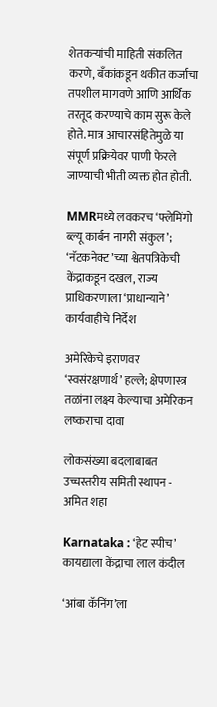शेतकऱ्यांची माहिती संकलित करणे, बँकांकडून थकीत कर्जाचा तपशील मागवणे आणि आर्थिक तरतूद करण्याचे काम सुरू केले होते. मात्र आचारसंहितेमुळे या संपूर्ण प्रक्रियेवर पाणी फेरले जाण्याची भीती व्यक्त होत होती.

MMRमध्ये लवकरच ‘फ्लेमिंगो ब्ल्यू कार्बन नागरी संकुल’; ‘नॅटकनेक्ट’च्या श्वेतपत्रिकेची केंद्राकडून दखल, राज्य प्राधिकरणाला ‘प्राधान्याने’ कार्यवाहीचे निर्देश

अमेरिकेचे इराणवर ‘स्वसंरक्षणार्थ’ हल्ले; क्षेपणास्त्र तळांना लक्ष्य केल्याचा अमेरिकन लष्कराचा दावा

लोकसंख्या बदलाबाबत उच्चस्तरीय समिती स्थापन - अमित शहा

Karnataka : ‘हेट स्पीच’ कायद्याला केंद्राचा लाल कंदील

‘आंबा कॅनिंग’ला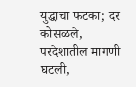युद्धाचा फटका; दर कोसळले, परदेशातील मागणी घटली,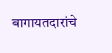बागायतदारांचे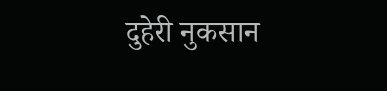दुहेरी नुकसान